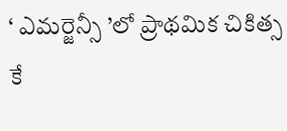‘ ఎమర్జెన్సీ ’లో ప్రాథమిక చికిత్స కే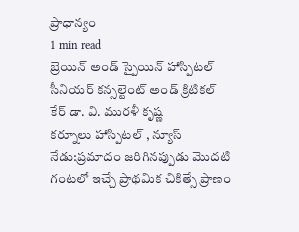ప్రాధాన్యం
1 min read
బ్రెయిన్ అండ్ స్పైయిన్ హాస్పిటల్ సీనియర్ కన్సల్టెంట్ అండ్ క్రిటికల్ కేర్ డా. వి. మురళీ కృష్ణ
కర్నూలు హాస్పిటల్ , న్యూస్ నేడు:ప్రమాదం జరిగినప్పుడు మొదటి గంటలో ఇచ్చే ప్రాథమిక చికిత్సే ప్రాణం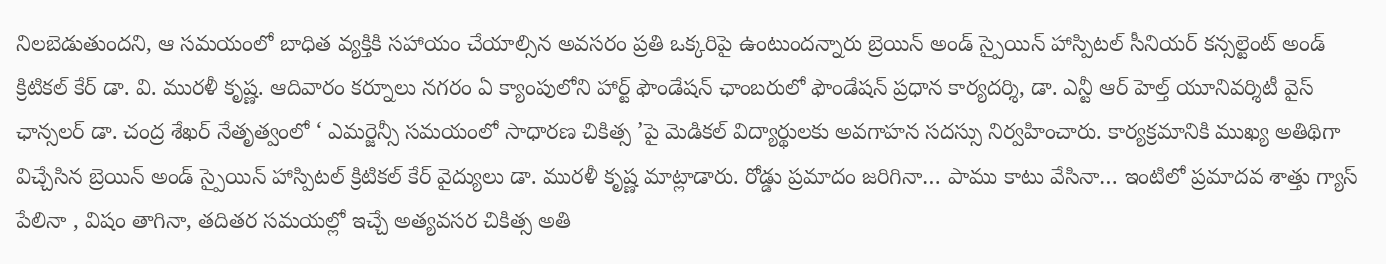నిలబెడుతుందని, ఆ సమయంలో బాధిత వ్యక్తికి సహాయం చేయాల్సిన అవసరం ప్రతి ఒక్కరిపై ఉంటుందన్నారు బ్రెయిన్ అండ్ స్పైయిన్ హాస్పిటల్ సీనియర్ కన్సల్టెంట్ అండ్ క్రిటికల్ కేర్ డా. వి. మురళీ కృష్ణ. ఆదివారం కర్నూలు నగరం ఏ క్యాంపులోని హార్ట్ ఫౌండేషన్ ఛాంబరులో ఫౌండేషన్ ప్రధాన కార్యదర్శి, డా. ఎన్టీ ఆర్ హెల్త్ యూనివర్శిటీ వైస్ ఛాన్సలర్ డా. చంద్ర శేఖర్ నేతృత్వంలో ‘ ఎమర్జెన్సీ సమయంలో సాధారణ చికిత్స ’పై మెడికల్ విద్యార్థులకు అవగాహన సదస్సు నిర్వహించారు. కార్యక్రమానికి ముఖ్య అతిథిగా విచ్చేసిన బ్రెయిన్ అండ్ స్పైయిన్ హాస్పిటల్ క్రిటికల్ కేర్ వైద్యులు డా. మురళీ కృష్ణ మాట్లాడారు. రోడ్డు ప్రమాదం జరిగినా… పాము కాటు వేసినా… ఇంటిలో ప్రమాదవ శాత్తు గ్యాస్ పేలినా , విషం తాగినా, తదితర సమయల్లో ఇచ్చే అత్యవసర చికిత్స అతి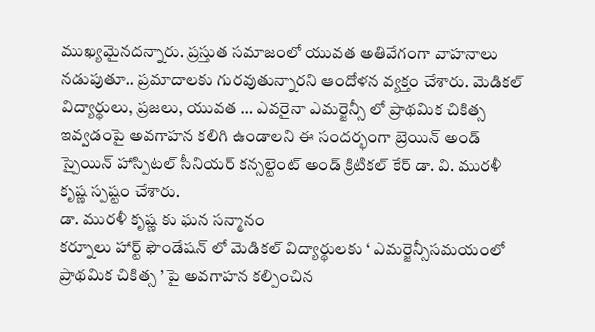ముఖ్యమైనదన్నారు. ప్రస్తుత సమాజంలో యువత అతివేగంగా వాహనాలు నడుపుతూ.. ప్రమాదాలకు గురవుతున్నారని ఆందోళన వ్యక్తం చేశారు. మెడికల్ విద్యార్థులు, ప్రజలు, యువత … ఎవరైనా ఎమర్జెన్సీ లో ప్రాథమిక చికిత్స ఇవ్వడంపై అవగాహన కలిగి ఉండాలని ఈ సందర్భంగా బ్రెయిన్ అండ్ స్పైయిన్ హాస్పిటల్ సీనియర్ కన్సల్టెంట్ అండ్ క్రిటికల్ కేర్ డా. వి. మురళీ కృష్ణ స్పష్టం చేశారు.
డా. మురళీ కృష్ణ కు ఘన సన్మానం
కర్నూలు హార్ట్ ఫౌండేషన్ లో మెడికల్ విద్యార్థులకు ‘ ఎమర్జెన్సీసమయంలో ప్రాథమిక చికిత్స ’ పై అవగాహన కల్పించిన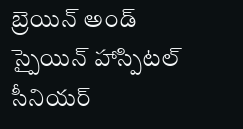బ్రెయిన్ అండ్ స్పైయిన్ హాస్పిటల్ సీనియర్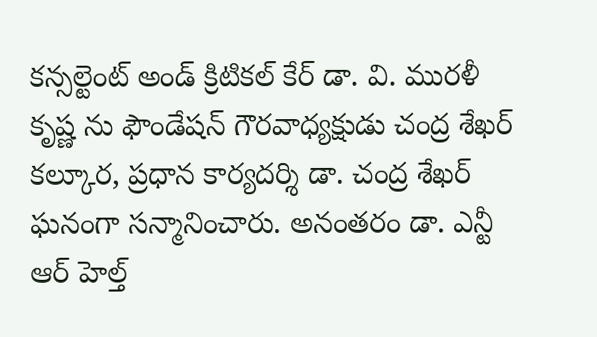కన్సల్టెంట్ అండ్ క్రిటికల్ కేర్ డా. వి. మురళీ కృష్ణ ను ఫౌండేషన్ గౌరవాధ్యక్షుడు చంద్ర శేఖర్ కల్కూర, ప్రధాన కార్యదర్శి డా. చంద్ర శేఖర్ ఘనంగా సన్మానించారు. అనంతరం డా. ఎన్టీ ఆర్ హెల్త్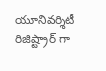యూనివర్శిటీ రిజిష్ట్రార్ గా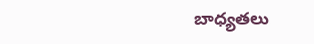బాధ్యతలు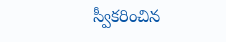స్వీకరించిన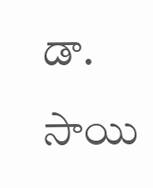డా. సాయి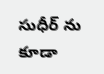సుధీర్ ను కూడా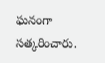ఘనంగా సత్కరించారు.